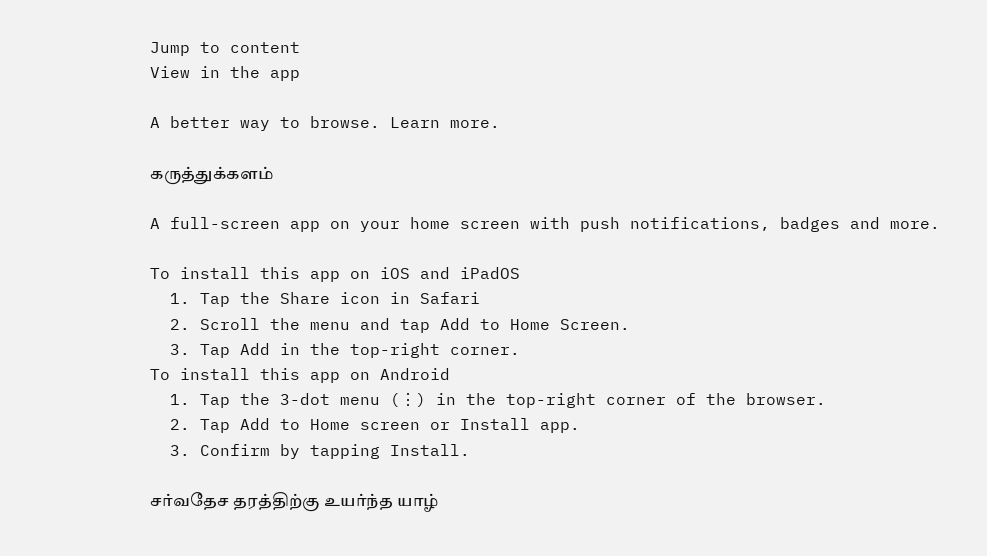Jump to content
View in the app

A better way to browse. Learn more.

கருத்துக்களம்

A full-screen app on your home screen with push notifications, badges and more.

To install this app on iOS and iPadOS
  1. Tap the Share icon in Safari
  2. Scroll the menu and tap Add to Home Screen.
  3. Tap Add in the top-right corner.
To install this app on Android
  1. Tap the 3-dot menu (⋮) in the top-right corner of the browser.
  2. Tap Add to Home screen or Install app.
  3. Confirm by tapping Install.

சர்வதேச தரத்திற்கு உயர்ந்த யாழ்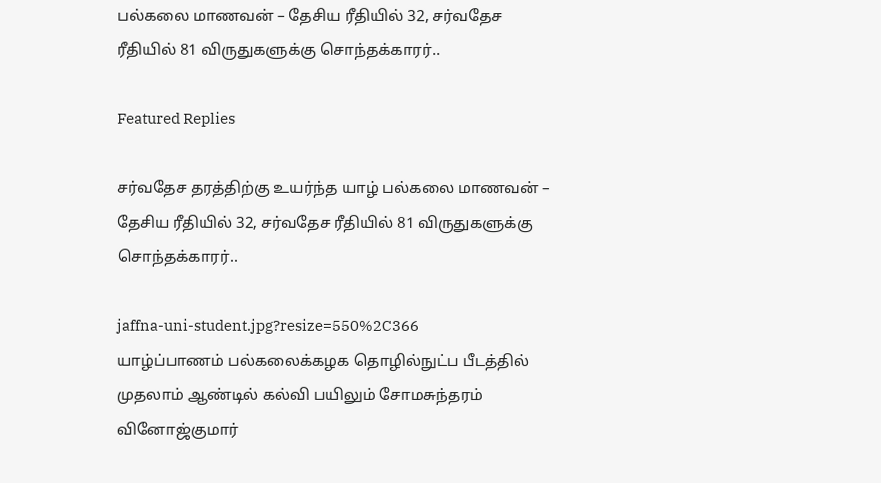பல்கலை மாணவன் – தேசிய ரீதியில் 32, சர்வதேச ரீதியில் 81 விருதுகளுக்கு சொந்தக்காரர்..

Featured Replies

சர்வதேச தரத்திற்கு உயர்ந்த யாழ் பல்கலை மாணவன் – தேசிய ரீதியில் 32, சர்வதேச ரீதியில் 81 விருதுகளுக்கு சொந்தக்காரர்..

jaffna-uni-student.jpg?resize=550%2C366
யாழ்ப்பாணம் பல்கலைக்கழக தொழில்நுட்ப பீடத்தில் முதலாம் ஆண்டில் கல்வி பயிலும் சோமசுந்தரம் வினோஜ்குமார்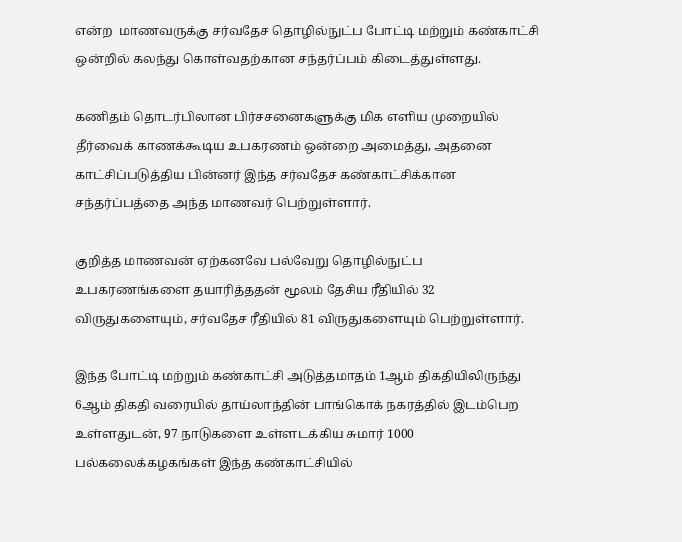என்ற  மாணவருக்கு சர்வதேச தொழில்நுட்ப போட்டி மற்றும் கண்காட்சி ஒன்றில் கலந்து கொள்வதற்கான சந்தர்ப்பம் கிடைத்துள்ளது.

கணிதம் தொடர்பிலான பிர்சசனைகளுக்கு மிக எளிய முறையில் தீர்வைக் காணக்கூடிய உபகரணம் ஒன்றை அமைத்து, அதனை காட்சிப்படுத்திய பின்னர் இந்த சர்வதேச கண்காட்சிக்கான சந்தர்ப்பத்தை அந்த மாணவர் பெற்றுள்ளார்.

குறித்த மாணவன் ஏற்கனவே பல்வேறு தொழில்நுட்ப உபகரணங்களை தயாரித்ததன் மூலம் தேசிய ரீதியில் 32 விருதுகளையும், சர்வதேச ரீதியில் 81 விருதுகளையும் பெற்றுள்ளார்.

இந்த போட்டி மற்றும் கண்காட்சி அடுத்தமாதம் 1ஆம் திகதியிலிருந்து 6ஆம் திகதி வரையில் தாய்லாந்தின் பாங்கொக் நகரத்தில் இடம்பெற உள்ளதுடன், 97 நாடுகளை உள்ளடக்கிய சுமார் 1000 பல்கலைக்கழகங்கள் இந்த கண்காட்சியில்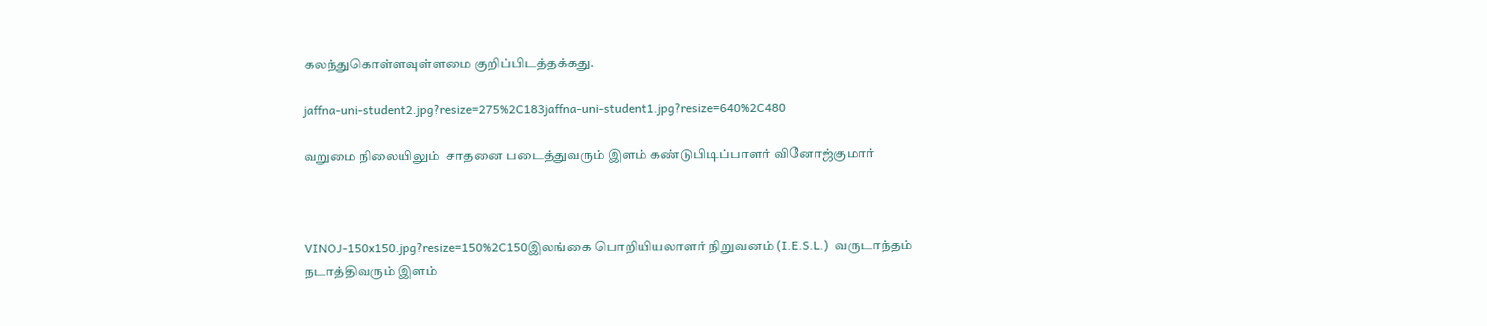கலந்துகொள்ளவுள்ளமை குறிப்பிடத்தக்கது.

jaffna-uni-student2.jpg?resize=275%2C183jaffna-uni-student1.jpg?resize=640%2C480

வறுமை நிலையிலும்  சாதனை படைத்துவரும் இளம் கண்டுபிடிப்பாளர் வினோஜ்குமார்



VINOJ-150x150.jpg?resize=150%2C150இலங்கை பொறியியலாளர் நிறுவனம் (I.E.S.L.)  வருடாந்தம் நடாத்திவரும் இளம்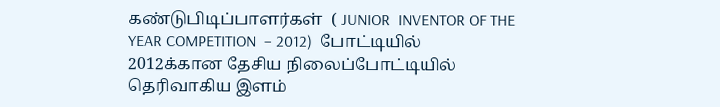கண்டுபிடிப்பாளர்கள்  ( JUNIOR  INVENTOR OF THE YEAR COMPETITION  – 2012)  போட்டியில் 2012க்கான தேசிய நிலைப்போட்டியில் தெரிவாகிய இளம்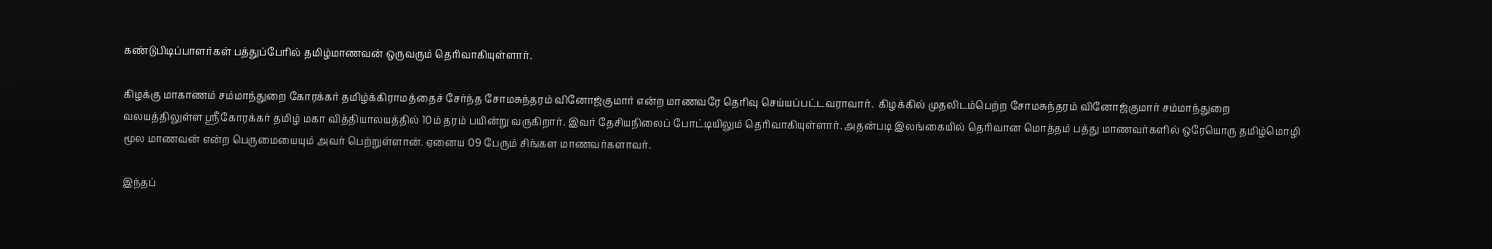கண்டுபிடிப்பாளர்கள் பத்துப்பேரில் தமிழ்மாணவன் ஒருவரும் தெரிவாகியுள்ளார்.

கிழக்கு மாகாணம் சம்மாந்துறை கோரக்கர் தமிழ்க்கிராமத்தைச் சேர்ந்த சோமசுந்தரம் வினோஜ்குமார் என்ற மாணவரே தெரிவு செய்யப்பட்டவராவார்.  கிழக்கில் முதலிடம்பெற்ற சோமசுந்தரம் வினோஜ்குமார் சம்மாந்துறை வலயத்திலுள்ள ஸ்ரீகோரக்கர் தமிழ் மகா வித்தியாலயத்தில் 10ம் தரம் பயின்று வருகிறார். இவர் தேசியநிலைப் போட்டியிலும் தெரிவாகியுள்ளார். அதன்படி இலங்கையில் தெரிவான மொத்தம் பத்து மாணவர்களில் ஒரேயொரு தமிழ்மொழி மூல மாணவன் என்ற பெருமையையும் அவர் பெற்றுள்ளான். ஏனைய 09 பேரும் சிங்கள மாணவர்களாவர்.

இந்தப்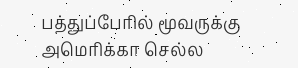பத்துப்பேரில் மூவருக்கு அமெரிக்கா செல்ல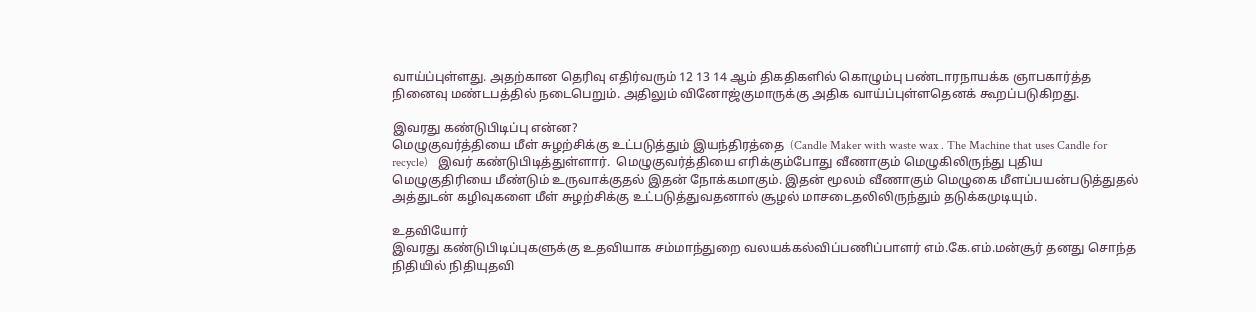வாய்ப்புள்ளது. அதற்கான தெரிவு எதிர்வரும் 12 13 14 ஆம் திகதிகளில் கொழும்பு பண்டாரநாயக்க ஞாபகார்த்த நினைவு மண்டபத்தில் நடைபெறும். அதிலும் வினோஜ்குமாருக்கு அதிக வாய்ப்புள்ளதெனக் கூறப்படுகிறது.

இவரது கண்டுபிடிப்பு என்ன?
மெழுகுவர்த்தியை மீள் சுழற்சிக்கு உட்படுத்தும் இயந்திரத்தை  (Candle Maker with waste wax . The Machine that uses Candle for recycle)   இவர் கண்டுபிடித்துள்ளார்.  மெழுகுவர்த்தியை எரிக்கும்போது வீணாகும் மெழுகிலிருந்து புதிய மெழுகுதிரியை மீண்டும் உருவாக்குதல் இதன் நோக்கமாகும். இதன் மூலம் வீணாகும் மெழுகை மீளப்பயன்படுத்துதல் அத்துடன் கழிவுகளை மீள் சுழற்சிக்கு உட்படுத்துவதனால் சூழல் மாசடைதலிலிருந்தும் தடுக்கமுடியும்.

உதவியோர்
இவரது கண்டுபிடிப்புகளுக்கு உதவியாக சம்மாந்துறை வலயக்கல்விப்பணிப்பாளர் எம்.கே.எம்.மன்சூர் தனது சொந்த நிதியில் நிதியுதவி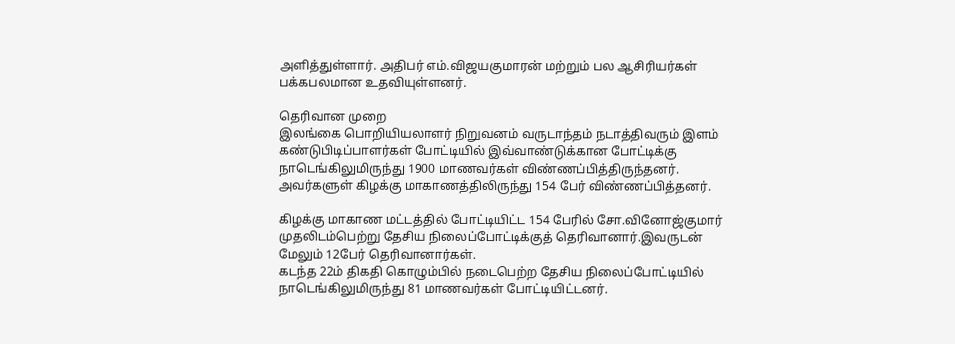அளித்துள்ளார். அதிபர் எம்.விஜயகுமாரன் மற்றும் பல ஆசிரியர்கள் பக்கபலமான உதவியுள்ளனர்.

தெரிவான முறை
இலங்கை பொறியியலாளர் நிறுவனம் வருடாந்தம் நடாத்திவரும் இளம் கண்டுபிடிப்பாளர்கள் போட்டியில் இவ்வாண்டுக்கான போட்டிக்கு நாடெங்கிலுமிருந்து 1900 மாணவர்கள் விண்ணப்பித்திருந்தனர். அவர்களுள் கிழக்கு மாகாணத்திலிருந்து 154 பேர் விண்ணப்பித்தனர்.

கிழக்கு மாகாண மட்டத்தில் போட்டியிட்ட 154 பேரில் சோ.வினோஜ்குமார் முதலிடம்பெற்று தேசிய நிலைப்போட்டிக்குத் தெரிவானார்.இவருடன் மேலும் 12பேர் தெரிவானார்கள்.
கடந்த 22ம் திகதி கொழும்பில் நடைபெற்ற தேசிய நிலைப்போட்டியில் நாடெங்கிலுமிருந்து 81 மாணவர்கள் போட்டியிட்டனர்.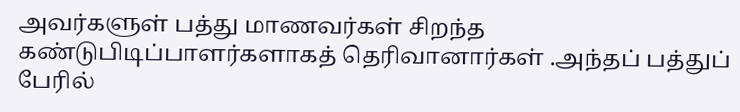அவர்களுள் பத்து மாணவர்கள் சிறந்த கண்டுபிடிப்பாளர்களாகத் தெரிவானார்கள் .அந்தப் பத்துப் பேரில்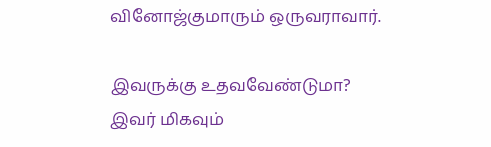வினோஜ்குமாரும் ஒருவராவார்.

இவருக்கு உதவவேண்டுமா?
இவர் மிகவும்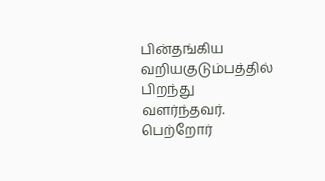பின்தங்கிய வறியகுடும்பத்தில் பிறந்து வளர்ந்தவர். பெற்றோர்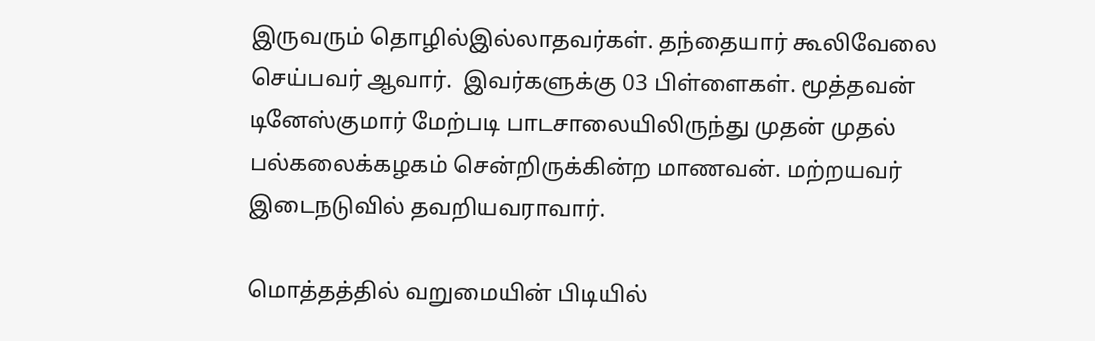இருவரும் தொழில்இல்லாதவர்கள். தந்தையார் கூலிவேலை செய்பவர் ஆவார்.  இவர்களுக்கு 03 பிள்ளைகள். மூத்தவன் டினேஸ்குமார் மேற்படி பாடசாலையிலிருந்து முதன் முதல் பல்கலைக்கழகம் சென்றிருக்கின்ற மாணவன். மற்றயவர் இடைநடுவில் தவறியவராவார்.

மொத்தத்தில் வறுமையின் பிடியில்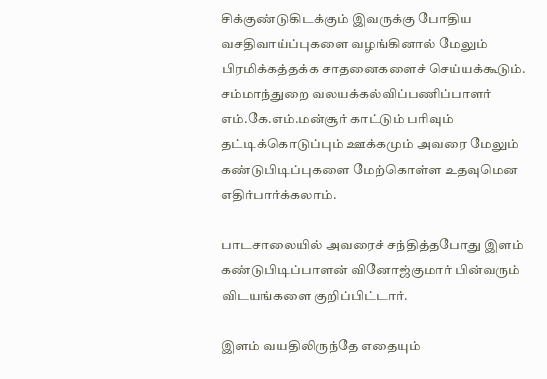சிக்குண்டுகிடக்கும் இவருக்கு போதிய வசதிவாய்ப்புகளை வழங்கினால் மேலும் பிரமிக்கத்தக்க சாதனைகளைச் செய்யக்கூடும். சம்மாந்துறை வலயக்கல்விப்பணிப்பாளர் எம்.கே.எம்.மன்சூர் காட்டும் பரிவும் தட்டிக்கொடுப்பும் ஊக்கமும் அவரை மேலும் கண்டுபிடிப்புகளை மேற்கொள்ள உதவுமென எதிர்பார்க்கலாம்.

பாடசாலையில் அவரைச் சந்தித்தபோது இளம் கண்டுபிடிப்பாளன் வினோஜ்குமார் பின்வரும் விடயங்களை குறிப்பிட்டார்.

இளம் வயதிலிருந்தே எதையும்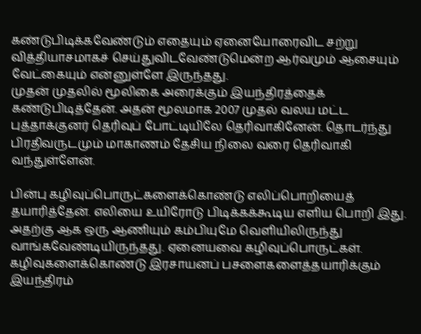கண்டுபிடிக்கவேண்டும் எதையும் ஏனையோரைவிட சற்று வித்தியாசமாகச் செய்துவிடவேண்டுமென்ற ஆர்வமும் ஆசையும் வேட்கையும் என்னுள்ளே இருந்தது.
முதன் முதலில் மூலிகை அரைக்கும் இயந்திரத்தைக் கண்டுபிடித்தேன். அதன் மூலமாக 2007 முதல் வலய மட்ட புத்தாக்குனர் தெரிவுப் போட்டியிலே தெரிவாகினேன். தொடர்ந்து பிரதிவருடமும் மாகாணம் தேசிய நிலை வரை தெரிவாகி வந்துள்ளேன்.

பின்பு கழிவுப்பொருட்களைக்கொண்டு எலிப்பொறியைத் தயாரித்தேன். எலியை உயிரோடு பிடிக்கக்கூடிய எளிய பொறி இது. அதற்கு ஆக ஒரு ஆணியும் கம்பியுமே வெளியிலிருந்து வாங்கவேண்டியிருந்தது. ஏனையவை கழிவுப்பொருட்கள். கழிவுகளைக்கொண்டு இரசாயனப் பசளைகளைத்தயாரிக்கும் இயந்திரம்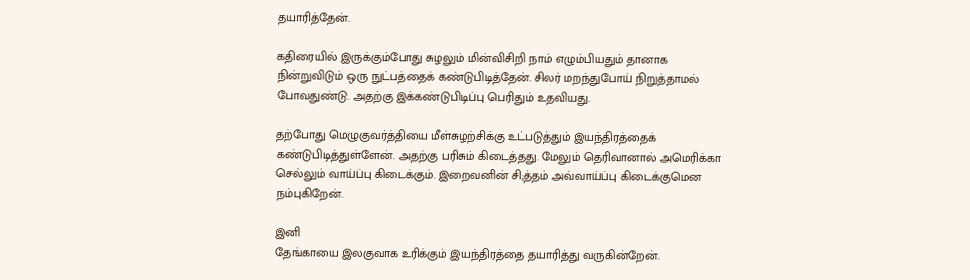தயாரித்தேன்.

கதிரையில் இருக்கும்போது சுழலும் மின்விசிறி நாம் எழும்பியதும் தானாக நின்றுவிடும் ஒரு நுட்பத்தைக் கண்டுபிடித்தேன். சிலர் மறந்துபோய் நிறுத்தாமல் போவதுண்டு. அதற்கு இக்கண்டுபிடிப்பு பெரிதும் உதவியது.

தற்போது மெழுகுவர்த்தியை மீள்சுழற்சிக்கு உட்படுத்தும் இயந்திரத்தைக் கண்டுபிடித்துள்ளேன். அதற்கு பரிசும் கிடைத்தது. மேலும் தெரிவானால் அமெரிக்கா செல்லும் வாய்ப்பு கிடைக்கும். இறைவனின் சி;த்தம் அவ்வாய்ப்பு கிடைக்குமென நம்புகிறேன்.

இனி
தேங்காயை இலகுவாக உரிக்கும் இயந்திரத்தை தயாரித்து வருகின்றேன்.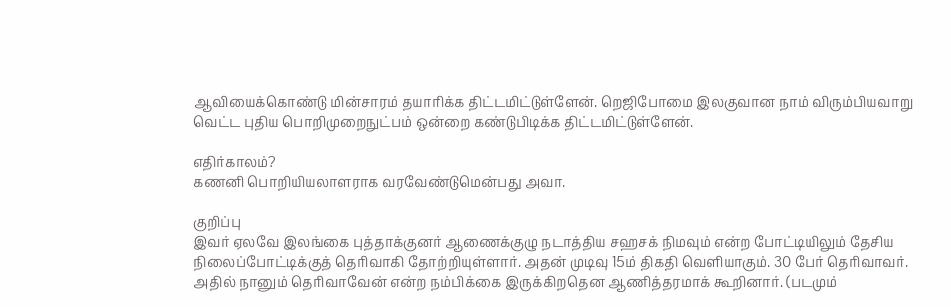ஆவியைக்கொண்டு மின்சாரம் தயாரிக்க திட்டமிட்டுள்ளேன். றெஜிபோமை இலகுவான நாம் விரும்பியவாறு வெட்ட புதிய பொறிமுறைநுட்பம் ஒன்றை கண்டுபிடிக்க திட்டமிட்டுள்ளேன்.

எதிர்காலம்?
கணனி பொறியியலாளராக வரவேண்டுமென்பது அவா.

குறிப்பு
இவர் ஏலவே இலங்கை புத்தாக்குனர் ஆணைக்குழு நடாத்திய சஹசக் நிமவும் என்ற போட்டியிலும் தேசிய நிலைப்போட்டிக்குத் தெரிவாகி தோற்றியுள்ளார். அதன் முடிவு 15ம் திகதி வெளியாகும். 30 பேர் தெரிவாவர். அதில் நானும் தெரிவாவேன் என்ற நம்பிக்கை இருக்கிறதென ஆணித்தரமாக் கூறினார். (படமும்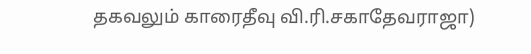தகவலும் காரைதீவு வி.ரி.சகாதேவராஜா)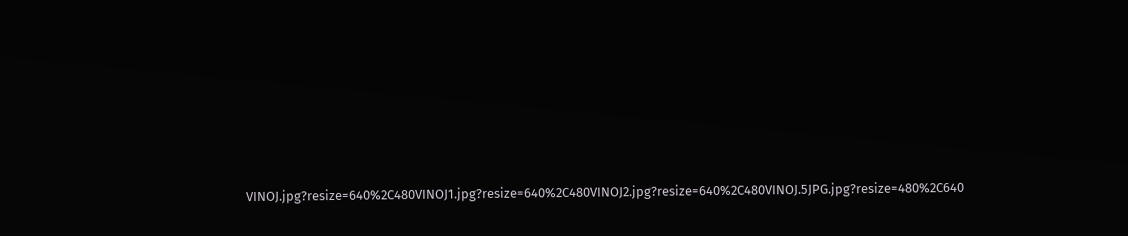VINOJ.jpg?resize=640%2C480VINOJ1.jpg?resize=640%2C480VINOJ2.jpg?resize=640%2C480VINOJ.5JPG.jpg?resize=480%2C640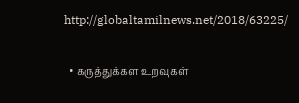http://globaltamilnews.net/2018/63225/

  • கருத்துக்கள உறவுகள்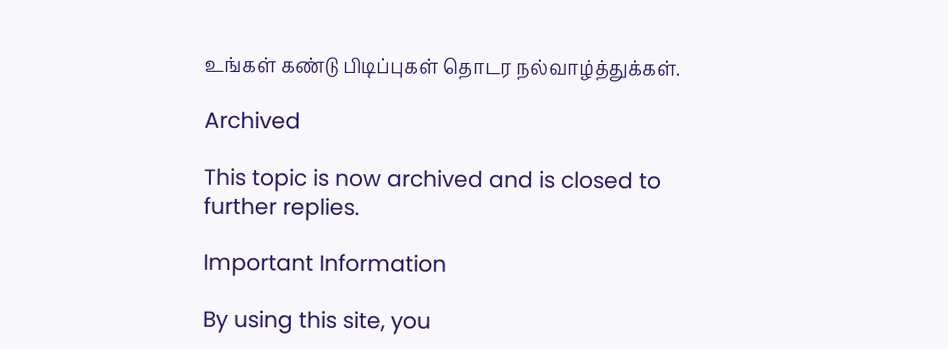உங்கள் கண்டு பிடிப்புகள் தொடர நல்வாழ்த்துக்கள்.

Archived

This topic is now archived and is closed to further replies.

Important Information

By using this site, you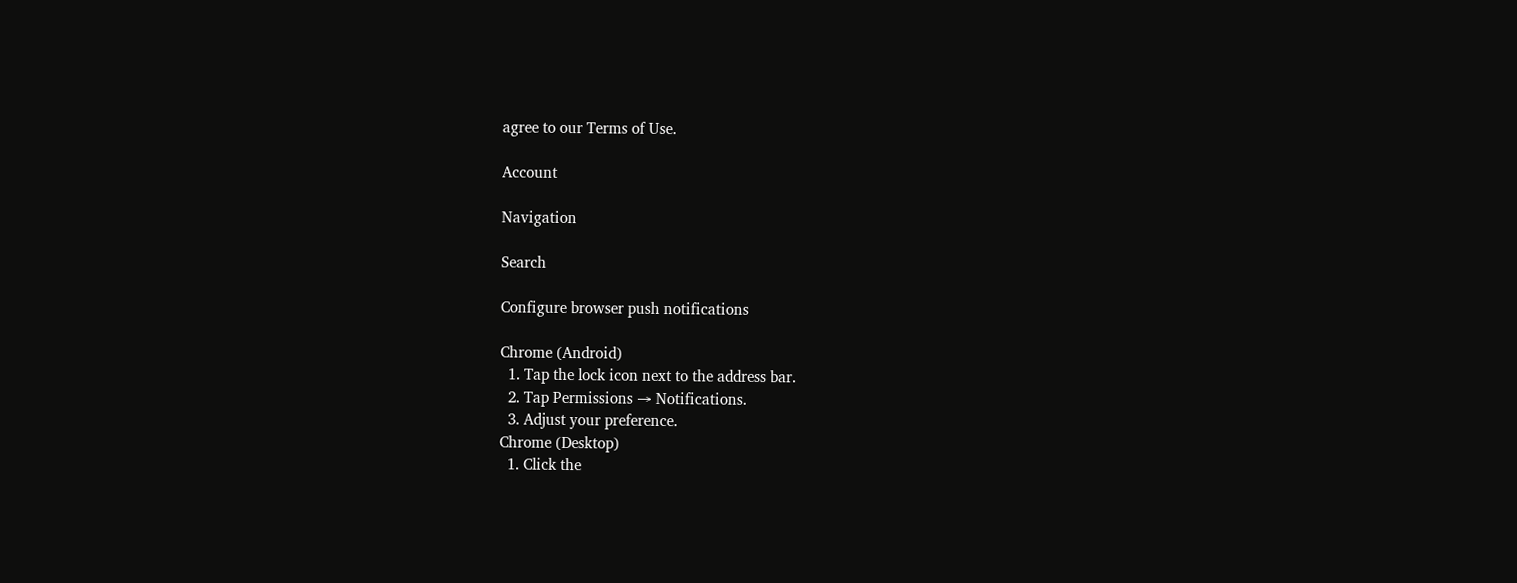agree to our Terms of Use.

Account

Navigation

Search

Configure browser push notifications

Chrome (Android)
  1. Tap the lock icon next to the address bar.
  2. Tap Permissions → Notifications.
  3. Adjust your preference.
Chrome (Desktop)
  1. Click the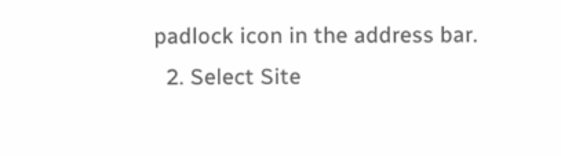padlock icon in the address bar.
  2. Select Site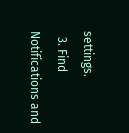settings.
  3. Find Notifications and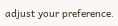adjust your preference.